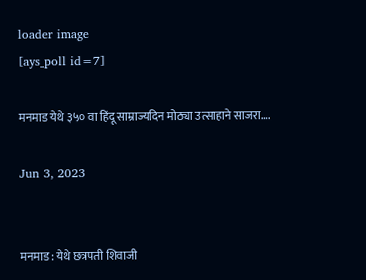loader image
[ays_poll id=7]

मनमाड येथे ३५० वा हिंदू साम्राज्यदिन मोठ्या उत्साहाने साजरा….

Jun 3, 2023


मनमाड : येथे छत्रपती शिवाजी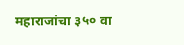महाराजांचा ३५० वा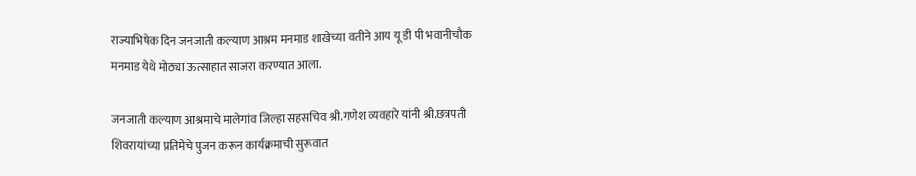राज्याभिषेक दिन जनजाती कल्याण आश्रम मनमाड शाखेच्या वतीने आय यू डी पी भवानीचौक मनमाड येथे मोठ्या ऊत्साहात साजरा करण्यात आला.

जनजाती कल्याण आश्रमाचे मालेगांव जिल्हा सहसचिव श्री.गणेश व्यवहारे यांनी श्री.छत्रपती शिवरायांच्या प्रतिमेचे पुजन करून कार्यक्रमाची सुरूवात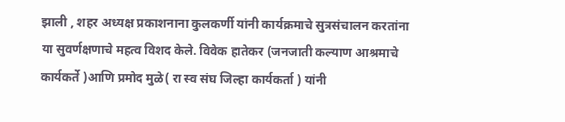झाली , शहर अध्यक्ष प्रकाशनाना कुलकर्णी यांनी कार्यक्रमाचे सुत्रसंचालन करतांना या सुवर्णक्षणाचे महत्व विशद केले. विवेक हातेकर (जनजाती कल्याण आश्रमाचे कार्यकर्ते )आणि प्रमोद मुळे( रा स्व संघ जिल्हा कार्यकर्ता ) यांनी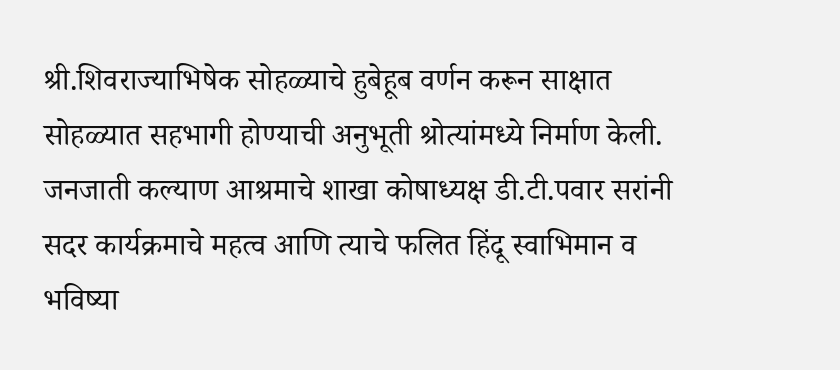श्री.शिवराज्याभिषेक सोहळ्याचे हुबेहूब वर्णन करून साक्षात सोहळ्यात सहभागी होण्याची अनुभूती श्रोत्यांमध्ये निर्माण केली. जनजाती कल्याण आश्रमाचे शाखा कोषाध्यक्ष डी.टी.पवार सरांनी सदर कार्यक्रमाचे महत्व आणि त्याचे फलित हिंदू स्वाभिमान व भविष्या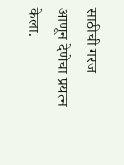साठीची गरज आणून देणेचा प्रयत्न केला.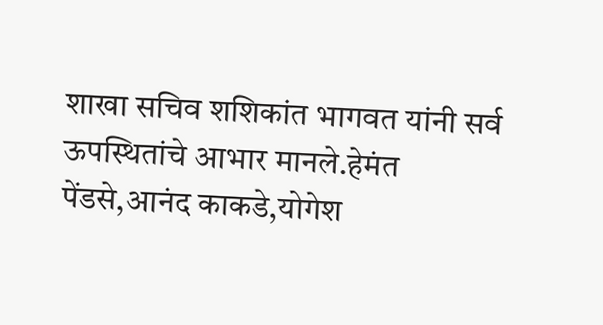शाखा सचिव शशिकांत भागवत यांनी सर्व ऊपस्थितांचे आभार मानले.हेमंत पेंडसे,आनंद काकडे,योगेश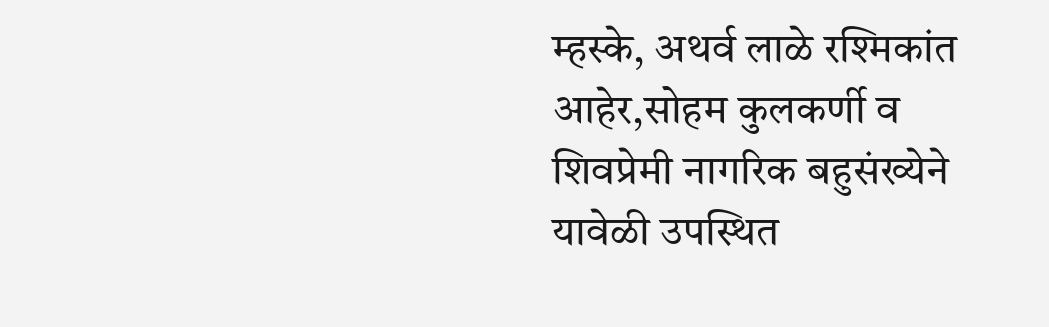म्हस्के, अथर्व लाळे रश्मिकांत आहेर,सोहम कुलकर्णी व शिवप्रेमी नागरिक बहुसंख्येने यावेळी उपस्थित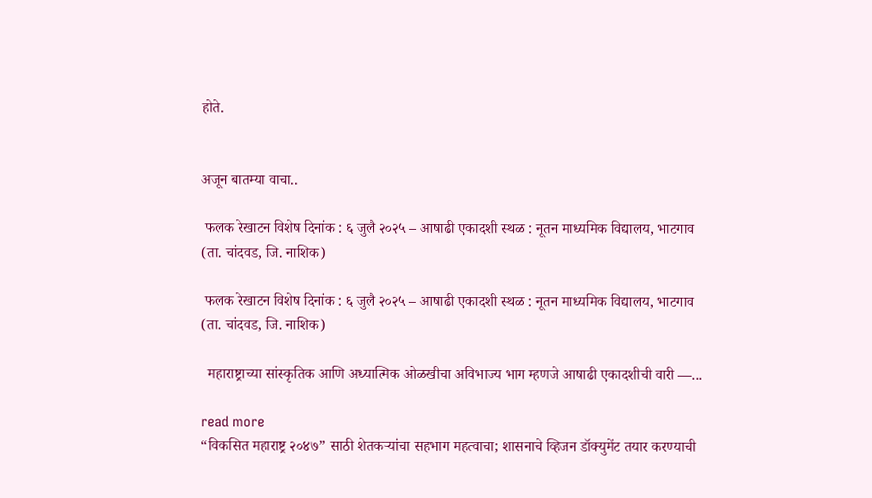होते.


अजून बातम्या वाचा..

 फलक रेखाटन विशेष दिनांक : ६ जुलै २०२५ – आषाढी एकादशी स्थळ : नूतन माध्यमिक विद्यालय, भाटगाव (ता. चांदवड, जि. नाशिक)

 फलक रेखाटन विशेष दिनांक : ६ जुलै २०२५ – आषाढी एकादशी स्थळ : नूतन माध्यमिक विद्यालय, भाटगाव (ता. चांदवड, जि. नाशिक)

  महाराष्ट्राच्या सांस्कृतिक आणि अध्यात्मिक ओळखीचा अविभाज्य भाग म्हणजे आषाढी एकादशीची वारी —...

read more
“विकसित महाराष्ट्र २०४७” साठी शेतकऱ्यांचा सहभाग महत्वाचा; शासनाचे व्हिजन डॉक्युमेंट तयार करण्याची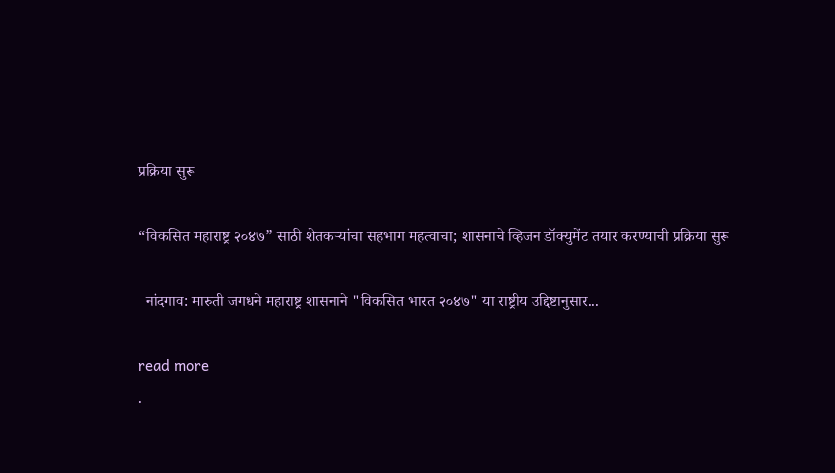प्रक्रिया सुरू

“विकसित महाराष्ट्र २०४७” साठी शेतकऱ्यांचा सहभाग महत्वाचा; शासनाचे व्हिजन डॉक्युमेंट तयार करण्याची प्रक्रिया सुरू

  नांदगाव: मारुती जगधने महाराष्ट्र शासनाने "विकसित भारत २०४७" या राष्ट्रीय उद्दिष्टानुसार...

read more
.